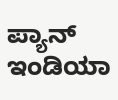ಪ್ಯಾನ್ ಇಂಡಿಯಾ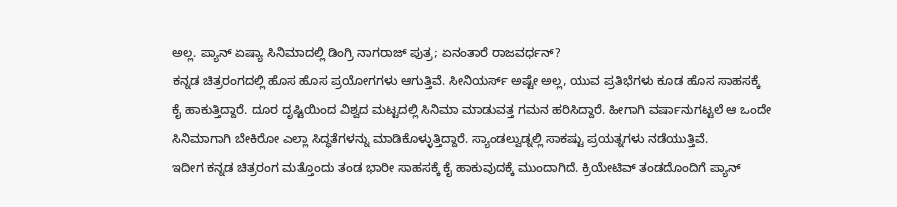ಅಲ್ಲ. ಪ್ಯಾನ್ ಏಷ್ಯಾ ಸಿನಿಮಾದಲ್ಲಿ ಡಿಂಗ್ರಿ ನಾಗರಾಜ್ ಪುತ್ರ; ಏನಂತಾರೆ ರಾಜವರ್ಧನ್?
ಕನ್ನಡ ಚಿತ್ರರಂಗದಲ್ಲಿ ಹೊಸ ಹೊಸ ಪ್ರಯೋಗಗಳು ಆಗುತ್ತಿವೆ. ಸೀನಿಯರ್ಸ್ ಅಷ್ಟೇ ಅಲ್ಲ, ಯುವ ಪ್ರತಿಭೆಗಳು ಕೂಡ ಹೊಸ ಸಾಹಸಕ್ಕೆ ಕೈ ಹಾಕುತ್ತಿದ್ದಾರೆ. ದೂರ ದೃಷ್ಟಿಯಿಂದ ವಿಶ್ವದ ಮಟ್ಟದಲ್ಲಿ ಸಿನಿಮಾ ಮಾಡುವತ್ತ ಗಮನ ಹರಿಸಿದ್ದಾರೆ. ಹೀಗಾಗಿ ವರ್ಷಾನುಗಟ್ಟಲೆ ಆ ಒಂದೇ ಸಿನಿಮಾಗಾಗಿ ಬೇಕಿರೋ ಎಲ್ಲಾ ಸಿದ್ಧತೆಗಳನ್ನು ಮಾಡಿಕೊಳ್ಳುತ್ತಿದ್ದಾರೆ. ಸ್ಯಾಂಡಲ್ವುಡ್ನಲ್ಲಿ ಸಾಕಷ್ಟು ಪ್ರಯತ್ನಗಳು ನಡೆಯುತ್ತಿವೆ.
ಇದೀಗ ಕನ್ನಡ ಚಿತ್ರರಂಗ ಮತ್ತೊಂದು ತಂಡ ಭಾರೀ ಸಾಹಸಕ್ಕೆ ಕೈ ಹಾಕುವುದಕ್ಕೆ ಮುಂದಾಗಿದೆ. ಕ್ರಿಯೇಟಿವ್ ತಂಡದೊಂದಿಗೆ ಪ್ಯಾನ್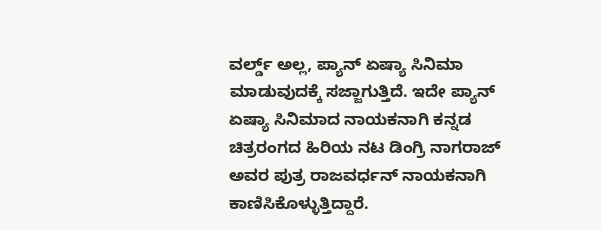ವರ್ಲ್ಡ್ ಅಲ್ಲ, ಪ್ಯಾನ್ ಏಷ್ಯಾ ಸಿನಿಮಾ ಮಾಡುವುದಕ್ಕೆ ಸಜ್ಜಾಗುತ್ತಿದೆ. ಇದೇ ಪ್ಯಾನ್ ಏಷ್ಯಾ ಸಿನಿಮಾದ ನಾಯಕನಾಗಿ ಕನ್ನಡ ಚಿತ್ರರಂಗದ ಹಿರಿಯ ನಟ ಡಿಂಗ್ರಿ ನಾಗರಾಜ್ ಅವರ ಪುತ್ರ ರಾಜವರ್ಧನ್ ನಾಯಕನಾಗಿ ಕಾಣಿಸಿಕೊಳ್ಳುತ್ತಿದ್ದಾರೆ.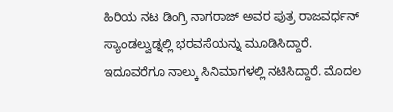ಹಿರಿಯ ನಟ ಡಿಂಗ್ರಿ ನಾಗರಾಜ್ ಅವರ ಪುತ್ರ ರಾಜವರ್ಧನ್ ಸ್ಯಾಂಡಲ್ವುಡ್ನಲ್ಲಿ ಭರವಸೆಯನ್ನು ಮೂಡಿಸಿದ್ದಾರೆ. ಇದೂವರೆಗೂ ನಾಲ್ಕು ಸಿನಿಮಾಗಳಲ್ಲಿ ನಟಿಸಿದ್ದಾರೆ. ಮೊದಲ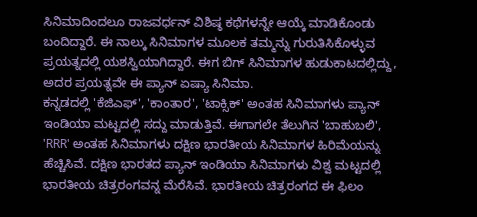ಸಿನಿಮಾದಿಂದಲೂ ರಾಜವರ್ಧನ್ ವಿಶಿಷ್ಠ ಕಥೆಗಳನ್ನೇ ಆಯ್ಕೆ ಮಾಡಿಕೊಂಡು ಬಂದಿದ್ದಾರೆ. ಈ ನಾಲ್ಕು ಸಿನಿಮಾಗಳ ಮೂಲಕ ತಮ್ಮನ್ನು ಗುರುತಿಸಿಕೊಳ್ಳುವ ಪ್ರಯತ್ನದಲ್ಲಿ ಯಶಸ್ವಿಯಾಗಿದ್ದಾರೆ. ಈಗ ಬಿಗ್ ಸಿನಿಮಾಗಳ ಹುಡುಕಾಟದಲ್ಲಿದ್ದು, ಅದರ ಪ್ರಯತ್ನವೇ ಈ ಪ್ಯಾನ್ ಏಷ್ಯಾ ಸಿನಿಮಾ.
ಕನ್ನಡದಲ್ಲಿ 'ಕೆಜಿಎಫ್', 'ಕಾಂತಾರ', 'ಟಾಕ್ಸಿಕ್' ಅಂತಹ ಸಿನಿಮಾಗಳು ಪ್ಯಾನ್ ಇಂಡಿಯಾ ಮಟ್ಟದಲ್ಲಿ ಸದ್ದು ಮಾಡುತ್ತಿವೆ. ಈಗಾಗಲೇ ತೆಲುಗಿನ 'ಬಾಹುಬಲಿ', 'RRR' ಅಂತಹ ಸಿನಿಮಾಗಳು ದಕ್ಷಿಣ ಭಾರತೀಯ ಸಿನಿಮಾಗಳ ಹಿರಿಮೆಯನ್ನು ಹೆಚ್ಚಿಸಿವೆ. ದಕ್ಷಿಣ ಭಾರತದ ಪ್ಯಾನ್ ಇಂಡಿಯಾ ಸಿನಿಮಾಗಳು ವಿಶ್ವ ಮಟ್ಟದಲ್ಲಿ ಭಾರತೀಯ ಚಿತ್ರರಂಗವನ್ನ ಮೆರೆಸಿವೆ. ಭಾರತೀಯ ಚಿತ್ರರಂಗದ ಈ ಫಿಲಂ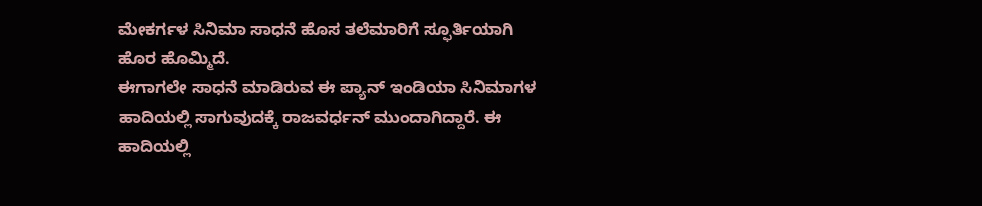ಮೇಕರ್ಗಳ ಸಿನಿಮಾ ಸಾಧನೆ ಹೊಸ ತಲೆಮಾರಿಗೆ ಸ್ಫೂರ್ತಿಯಾಗಿ ಹೊರ ಹೊಮ್ಮಿದೆ.
ಈಗಾಗಲೇ ಸಾಧನೆ ಮಾಡಿರುವ ಈ ಪ್ಯಾನ್ ಇಂಡಿಯಾ ಸಿನಿಮಾಗಳ ಹಾದಿಯಲ್ಲಿ ಸಾಗುವುದಕ್ಕೆ ರಾಜವರ್ಧನ್ ಮುಂದಾಗಿದ್ದಾರೆ. ಈ ಹಾದಿಯಲ್ಲಿ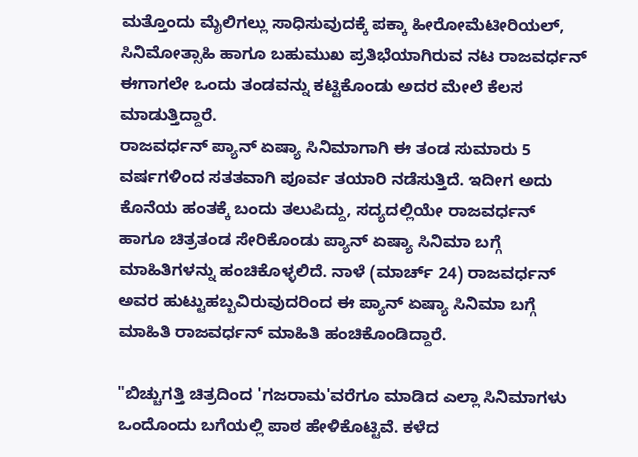ಮತ್ತೊಂದು ಮೈಲಿಗಲ್ಲು ಸಾಧಿಸುವುದಕ್ಕೆ ಪಕ್ಕಾ ಹೀರೋಮೆಟೀರಿಯಲ್, ಸಿನಿಮೋತ್ಸಾಹಿ ಹಾಗೂ ಬಹುಮುಖ ಪ್ರತಿಭೆಯಾಗಿರುವ ನಟ ರಾಜವರ್ಧನ್ ಈಗಾಗಲೇ ಒಂದು ತಂಡವನ್ನು ಕಟ್ಟಿಕೊಂಡು ಅದರ ಮೇಲೆ ಕೆಲಸ ಮಾಡುತ್ತಿದ್ದಾರೆ.
ರಾಜವರ್ಧನ್ ಪ್ಯಾನ್ ಏಷ್ಯಾ ಸಿನಿಮಾಗಾಗಿ ಈ ತಂಡ ಸುಮಾರು 5 ವರ್ಷಗಳಿಂದ ಸತತವಾಗಿ ಪೂರ್ವ ತಯಾರಿ ನಡೆಸುತ್ತಿದೆ. ಇದೀಗ ಅದು ಕೊನೆಯ ಹಂತಕ್ಕೆ ಬಂದು ತಲುಪಿದ್ದು, ಸದ್ಯದಲ್ಲಿಯೇ ರಾಜವರ್ಧನ್ ಹಾಗೂ ಚಿತ್ರತಂಡ ಸೇರಿಕೊಂಡು ಪ್ಯಾನ್ ಏಷ್ಯಾ ಸಿನಿಮಾ ಬಗ್ಗೆ ಮಾಹಿತಿಗಳನ್ನು ಹಂಚಿಕೊಳ್ಳಲಿದೆ. ನಾಳೆ (ಮಾರ್ಚ್ 24) ರಾಜವರ್ಧನ್ ಅವರ ಹುಟ್ಟುಹಬ್ಬವಿರುವುದರಿಂದ ಈ ಪ್ಯಾನ್ ಏಷ್ಯಾ ಸಿನಿಮಾ ಬಗ್ಗೆ ಮಾಹಿತಿ ರಾಜವರ್ಧನ್ ಮಾಹಿತಿ ಹಂಚಿಕೊಂಡಿದ್ದಾರೆ.

"ಬಿಚ್ಚುಗತ್ತಿ ಚಿತ್ರದಿಂದ 'ಗಜರಾಮ'ವರೆಗೂ ಮಾಡಿದ ಎಲ್ಲಾ ಸಿನಿಮಾಗಳು ಒಂದೊಂದು ಬಗೆಯಲ್ಲಿ ಪಾಠ ಹೇಳಿಕೊಟ್ಟಿವೆ. ಕಳೆದ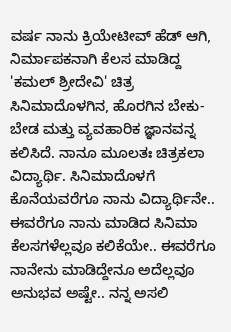ವರ್ಷ ನಾನು ಕ್ರಿಯೇಟೀವ್ ಹೆಡ್ ಆಗಿ, ನಿರ್ಮಾಪಕನಾಗಿ ಕೆಲಸ ಮಾಡಿದ್ದ 'ಕಮಲ್ ಶ್ರೀದೇವಿ' ಚಿತ್ರ ಸಿನಿಮಾದೊಳಗಿನ, ಹೊರಗಿನ ಬೇಕು-ಬೇಡ ಮತ್ತು ವ್ಯವಹಾರಿಕ ಜ್ಞಾನವನ್ನ ಕಲಿಸಿದೆ. ನಾನೂ ಮೂಲತಃ ಚಿತ್ರಕಲಾ ವಿದ್ಯಾರ್ಥಿ. ಸಿನಿಮಾದೊಳಗೆ ಕೊನೆಯವರೆಗೂ ನಾನು ವಿದ್ಯಾರ್ಥಿನೇ.. ಈವರೆಗೂ ನಾನು ಮಾಡಿದ ಸಿನಿಮಾ ಕೆಲಸಗಳೆಲ್ಲವೂ ಕಲಿಕೆಯೇ.. ಈವರೆಗೂ ನಾನೇನು ಮಾಡಿದ್ದೇನೂ ಅದೆಲ್ಲವೂ ಅನುಭವ ಅಷ್ಟೇ.. ನನ್ನ ಅಸಲಿ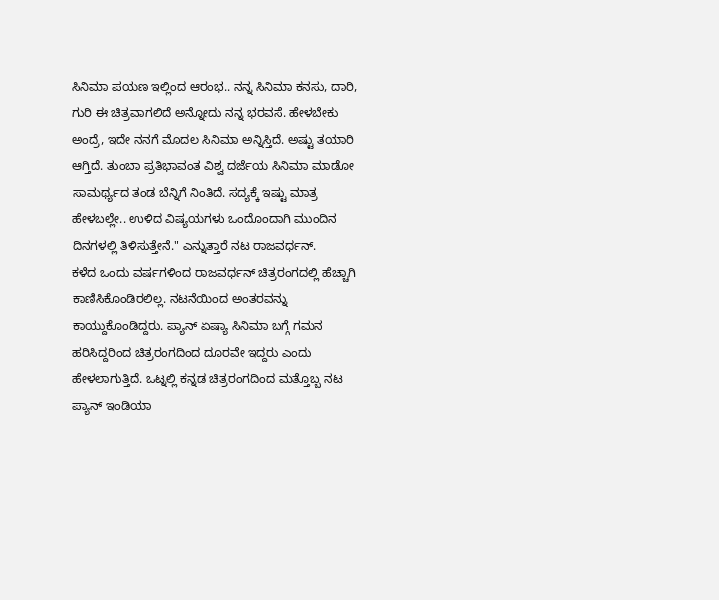ಸಿನಿಮಾ ಪಯಣ ಇಲ್ಲಿಂದ ಆರಂಭ.. ನನ್ನ ಸಿನಿಮಾ ಕನಸು, ದಾರಿ, ಗುರಿ ಈ ಚಿತ್ರವಾಗಲಿದೆ ಅನ್ನೋದು ನನ್ನ ಭರವಸೆ. ಹೇಳಬೇಕು ಅಂದ್ರೆ, ಇದೇ ನನಗೆ ಮೊದಲ ಸಿನಿಮಾ ಅನ್ನಿಸ್ತಿದೆ. ಅಷ್ಟು ತಯಾರಿ ಆಗ್ತಿದೆ. ತುಂಬಾ ಪ್ರತಿಭಾವಂತ ವಿಶ್ವ ದರ್ಜೆಯ ಸಿನಿಮಾ ಮಾಡೋ ಸಾಮರ್ಥ್ಯದ ತಂಡ ಬೆನ್ನಿಗೆ ನಿಂತಿದೆ. ಸದ್ಯಕ್ಕೆ ಇಷ್ಟು ಮಾತ್ರ ಹೇಳಬಲ್ಲೇ.. ಉಳಿದ ವಿಷ್ಯಯಗಳು ಒಂದೊಂದಾಗಿ ಮುಂದಿನ ದಿನಗಳಲ್ಲಿ ತಿಳಿಸುತ್ತೇನೆ." ಎನ್ನುತ್ತಾರೆ ನಟ ರಾಜವರ್ಧನ್.
ಕಳೆದ ಒಂದು ವರ್ಷಗಳಿಂದ ರಾಜವರ್ಧನ್ ಚಿತ್ರರಂಗದಲ್ಲಿ ಹೆಚ್ಚಾಗಿ ಕಾಣಿಸಿಕೊಂಡಿರಲಿಲ್ಲ. ನಟನೆಯಿಂದ ಅಂತರವನ್ನು ಕಾಯ್ದುಕೊಂಡಿದ್ದರು. ಪ್ಯಾನ್ ಏಷ್ಯಾ ಸಿನಿಮಾ ಬಗ್ಗೆ ಗಮನ ಹರಿಸಿದ್ದರಿಂದ ಚಿತ್ರರಂಗದಿಂದ ದೂರವೇ ಇದ್ದರು ಎಂದು ಹೇಳಲಾಗುತ್ತಿದೆ. ಒಟ್ನಲ್ಲಿ ಕನ್ನಡ ಚಿತ್ರರಂಗದಿಂದ ಮತ್ತೊಬ್ಬ ನಟ ಪ್ಯಾನ್ ಇಂಡಿಯಾ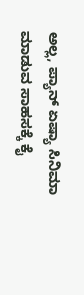ಅಲ್ಲ, ಪ್ಯಾನ್ ಏಷ್ಯಾ ಸಿನಿಮಾ ಮಾಡುವ ಸಾಹಸಕ್ಕೆ ಕೈ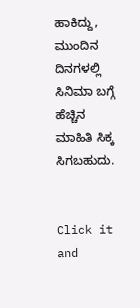ಹಾಕಿದ್ದು, ಮುಂದಿನ ದಿನಗಳಲ್ಲಿ ಸಿನಿಮಾ ಬಗ್ಗೆ ಹೆಚ್ಚಿನ ಮಾಹಿತಿ ಸಿಕ್ಕ ಸಿಗಬಹುದು.


Click it and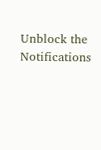Unblock the Notifications